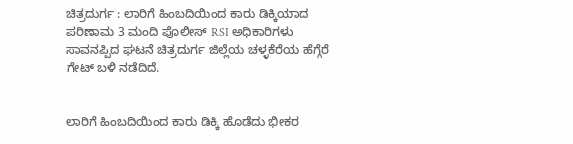ಚಿತ್ರದುರ್ಗ : ಲಾರಿಗೆ ಹಿಂಬದಿಯಿಂದ ಕಾರು ಡಿಕ್ಕಿಯಾದ ಪರಿಣಾಮ 3 ಮಂದಿ ಪೊಲೀಸ್ RSI ಅಧಿಕಾರಿಗಳು ಸಾವನಪ್ಪಿದ ಘಟನೆ ಚಿತ್ರದುರ್ಗ ಜಿಲ್ಲೆಯ ಚಳ್ಳಕೆರೆಯ ಹೆಗ್ಗೆರೆ ಗೇಟ್ ಬಳಿ ನಡೆದಿದೆ.


ಲಾರಿಗೆ ಹಿಂಬದಿಯಿಂದ ಕಾರು ಡಿಕ್ಕಿ ಹೊಡೆದು ಭೀಕರ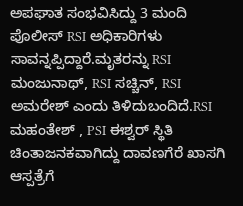ಅಪಘಾತ ಸಂಭವಿಸಿದ್ದು 3 ಮಂದಿ ಪೊಲೀಸ್ RSI ಅಧಿಕಾರಿಗಳು ಸಾವನ್ನಪ್ಪಿದ್ದಾರೆ.ಮೃತರನ್ನು RSI ಮಂಜುನಾಥ್, RSI ಸಚ್ಚಿನ್, RSI ಅಮರೇಶ್ ಎಂದು ತಿಳಿದುಬಂದಿದೆ.RSI ಮಹಂತೇಶ್ , PSI ಈಶ್ವರ್ ಸ್ಥಿತಿ ಚಿಂತಾಜನಕವಾಗಿದ್ದು ದಾವಣಗೆರೆ ಖಾಸಗಿ ಆಸ್ಪತ್ರೆಗೆ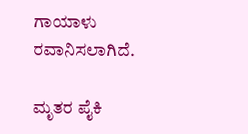ಗಾಯಾಳು ರವಾನಿಸಲಾಗಿದೆ.

ಮೃತರ ಪೈಕಿ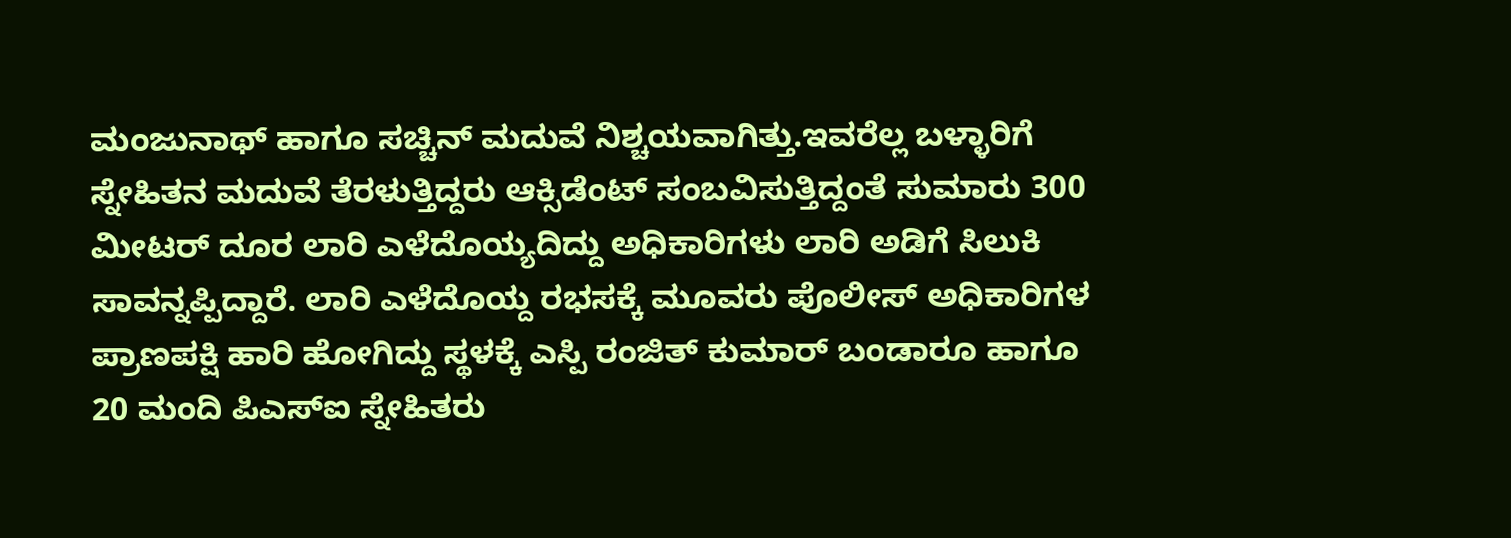ಮಂಜುನಾಥ್ ಹಾಗೂ ಸಚ್ಚಿನ್ ಮದುವೆ ನಿಶ್ಚಯವಾಗಿತ್ತು.ಇವರೆಲ್ಲ ಬಳ್ಳಾರಿಗೆ ಸ್ನೇಹಿತನ ಮದುವೆ ತೆರಳುತ್ತಿದ್ದರು ಆಕ್ಸಿಡೆಂಟ್ ಸಂಬವಿಸುತ್ತಿದ್ದಂತೆ ಸುಮಾರು 300 ಮೀಟರ್ ದೂರ ಲಾರಿ ಎಳೆದೊಯ್ಯದಿದ್ದು ಅಧಿಕಾರಿಗಳು ಲಾರಿ ಅಡಿಗೆ ಸಿಲುಕಿ ಸಾವನ್ನಪ್ಪಿದ್ದಾರೆ. ಲಾರಿ ಎಳೆದೊಯ್ದ ರಭಸಕ್ಕೆ ಮೂವರು ಪೊಲೀಸ್ ಅಧಿಕಾರಿಗಳ ಪ್ರಾಣಪಕ್ಷಿ ಹಾರಿ ಹೋಗಿದ್ದು ಸ್ಥಳಕ್ಕೆ ಎಸ್ಪಿ ರಂಜಿತ್ ಕುಮಾರ್ ಬಂಡಾರೂ ಹಾಗೂ 20 ಮಂದಿ ಪಿಎಸ್ಐ ಸ್ನೇಹಿತರು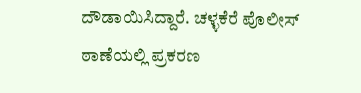ದೌಡಾಯಿಸಿದ್ದಾರೆ. ಚಳ್ಳಕೆರೆ ಪೊಲೀಸ್ ಠಾಣೆಯಲ್ಲಿ ಪ್ರಕರಣ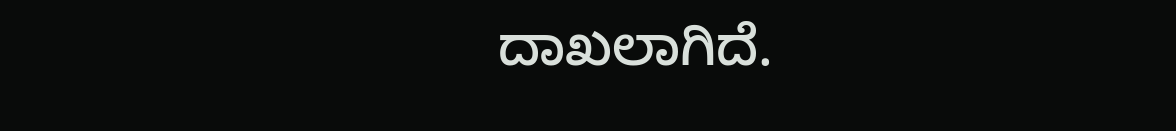ದಾಖಲಾಗಿದೆ.